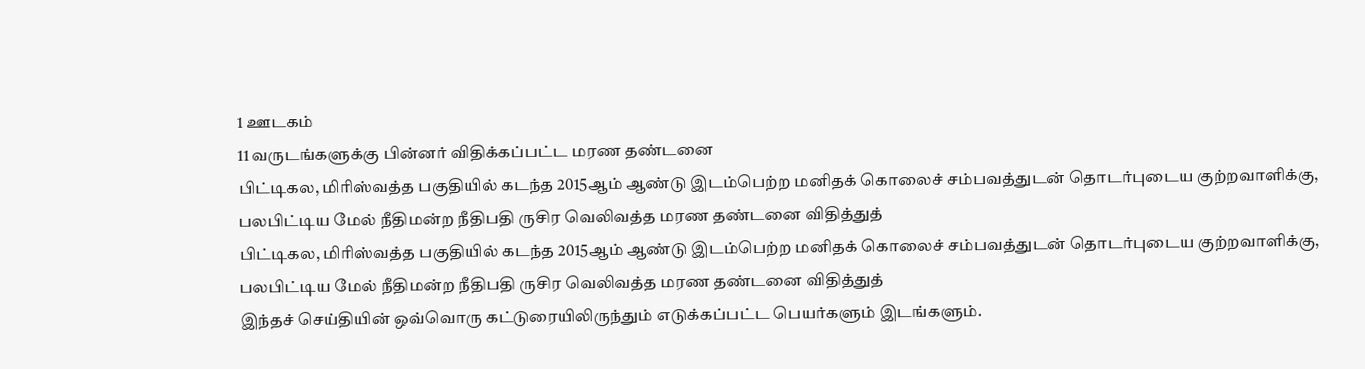1 ஊடகம்
11 வருடங்களுக்கு பின்னர் விதிக்கப்பட்ட மரண தண்டனை
பிட்டிகல, மிரிஸ்வத்த பகுதியில் கடந்த 2015ஆம் ஆண்டு இடம்பெற்ற மனிதக் கொலைச் சம்பவத்துடன் தொடர்புடைய குற்றவாளிக்கு, பலபிட்டிய மேல் நீதிமன்ற நீதிபதி ருசிர வெலிவத்த மரண தண்டனை விதித்துத்
பிட்டிகல, மிரிஸ்வத்த பகுதியில் கடந்த 2015ஆம் ஆண்டு இடம்பெற்ற மனிதக் கொலைச் சம்பவத்துடன் தொடர்புடைய குற்றவாளிக்கு, பலபிட்டிய மேல் நீதிமன்ற நீதிபதி ருசிர வெலிவத்த மரண தண்டனை விதித்துத்
இந்தச் செய்தியின் ஒவ்வொரு கட்டுரையிலிருந்தும் எடுக்கப்பட்ட பெயர்களும் இடங்களும்.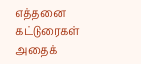எத்தனை கட்டுரைகள் அதைக்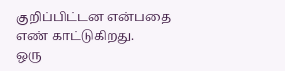குறிப்பிட்டன என்பதை எண் காட்டுகிறது.
ஒரு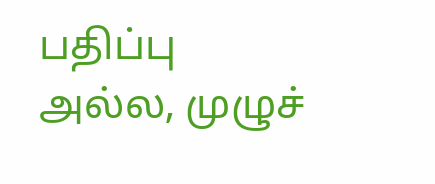பதிப்பு அல்ல, முழுச்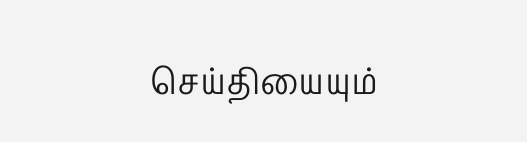செய்தியையும்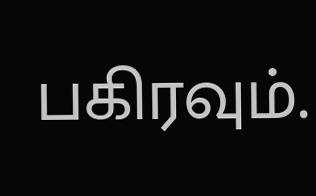பகிரவும்.